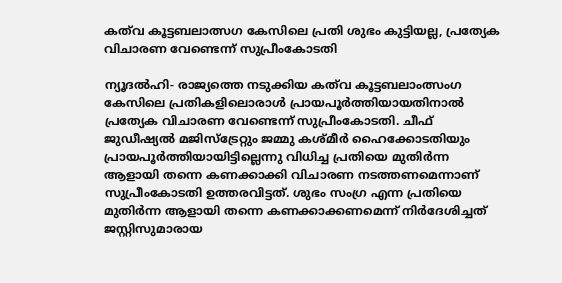കത്‌വ കൂട്ടബലാത്സഗ കേസിലെ പ്രതി ശുഭം കുട്ടിയല്ല, പ്രത്യേക വിചാരണ വേണ്ടെന്ന് സുപ്രീംകോടതി

ന്യൂദല്‍ഹി- രാജ്യത്തെ നടുക്കിയ കത്‌വ കൂട്ടബലാംത്സംഗ കേസിലെ പ്രതികളിലൊരാള്‍ പ്രായപൂര്‍ത്തിയായതിനാല്‍ പ്രത്യേക വിചാരണ വേണ്ടെന്ന് സുപ്രീംകോടതി. ചീഫ് ജുഡീഷ്യല്‍ മജിസ്‌ട്രേറ്റും ജമ്മു കശ്മീര്‍ ഹൈക്കോടതിയും പ്രായപൂര്‍ത്തിയായിട്ടില്ലെന്നു വിധിച്ച പ്രതിയെ മുതിര്‍ന്ന ആളായി തന്നെ കണക്കാക്കി വിചാരണ നടത്തണമെന്നാണ് സുപ്രീംകോടതി ഉത്തരവിട്ടത്. ശുഭം സംഗ്ര എന്ന പ്രതിയെ മുതിര്‍ന്ന ആളായി തന്നെ കണക്കാക്കണമെന്ന് നിര്‍ദേശിച്ചത് ജസ്റ്റിസുമാരായ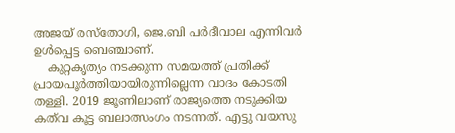അജയ് രസ്‌തോഗി, ജെ.ബി പര്‍ദീവാല എന്നിവര്‍ ഉള്‍പ്പെട്ട ബെഞ്ചാണ്.
    കുറ്റകൃത്യം നടക്കുന്ന സമയത്ത് പ്രതിക്ക് പ്രായപൂര്‍ത്തിയായിരുന്നില്ലെന്ന വാദം കോടതി തള്ളി. 2019 ജൂണിലാണ് രാജ്യത്തെ നടുക്കിയ കത്‌വ കൂട്ട ബലാത്സംഗം നടന്നത്. എട്ടു വയസു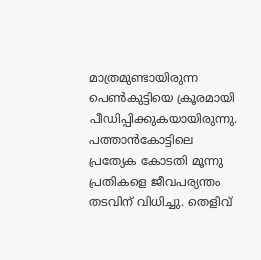മാത്രമുണ്ടായിരുന്ന പെണ്‍കുട്ടിയെ ക്രൂരമായി പീഡിപ്പിക്കുകയായിരുന്നു. പത്താന്‍കോട്ടിലെ പ്രത്യേക കോടതി മൂന്നു പ്രതികളെ ജീവപര്യന്തം തടവിന് വിധിച്ചു. തെളിവ്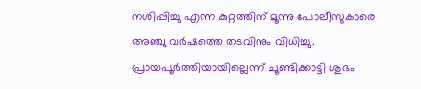നശിപ്പിച്ചു എന്ന കുറ്റത്തിന് മൂന്നു പോലീസുകാരെ അഞ്ചു വര്‍ഷത്തെ തടവിനും വിധിച്ചു. പ്രായപൂര്‍ത്തിയായില്ലെന്ന് ചൂണ്ടിക്കാട്ടി ശുഭം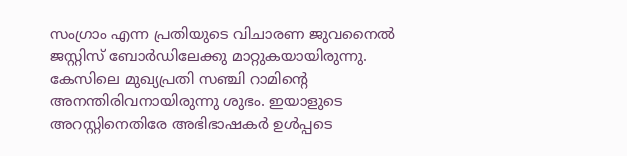സംഗ്രാം എന്ന പ്രതിയുടെ വിചാരണ ജുവനൈല്‍ ജസ്റ്റിസ് ബോര്‍ഡിലേക്കു മാറ്റുകയായിരുന്നു. കേസിലെ മുഖ്യപ്രതി സഞ്ചി റാമിന്റെ അനന്തിരിവനായിരുന്നു ശുഭം. ഇയാളുടെ അറസ്റ്റിനെതിരേ അഭിഭാഷകര്‍ ഉള്‍പ്പടെ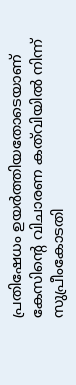പ്രതിഷേധം ഉയര്‍ത്തിയതോടെയാണ് കേസിന്റെ വിചാരണ കത്‌വിയില്‍ നിന്ന് സുപ്രീംകോടതി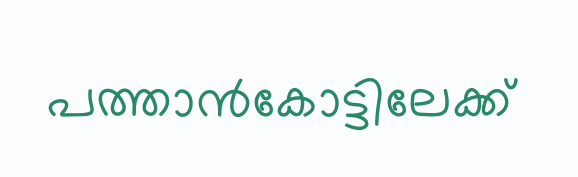പത്താന്‍കോട്ടിലേക്ക്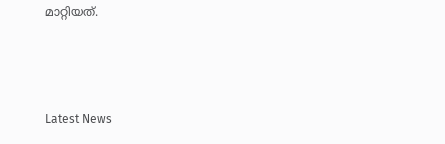മാറ്റിയത്.



Latest News